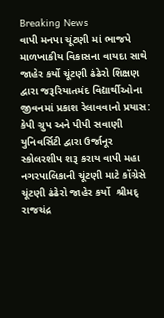Breaking News
વાપી મનપા ચૂંટણી માં ભાજપે માળખાકીય વિકાસના વાયદા સાથે જાહેર કર્યો ચૂંટણી ઢંઢેરો શિક્ષણ દ્વારા જરૂરિયાતમંદ વિદ્યાર્થીઓના જીવનમાં પ્રકાશ રેલાવવાનો પ્રયાસ: કેપી ગ્રુપ અને પીપી સવાણી યુનિવર્સિટી દ્વારા ઉર્જાનૂર સ્કોલરશીપ શરૂ કરાય વાપી મહા નગરપાલિકાની ચૂંટણી માટે કોંગ્રેસે  ચૂંટણી ઢંઢેરો જાહેર કર્યો  શ્રીમદ્ રાજચંદ્ર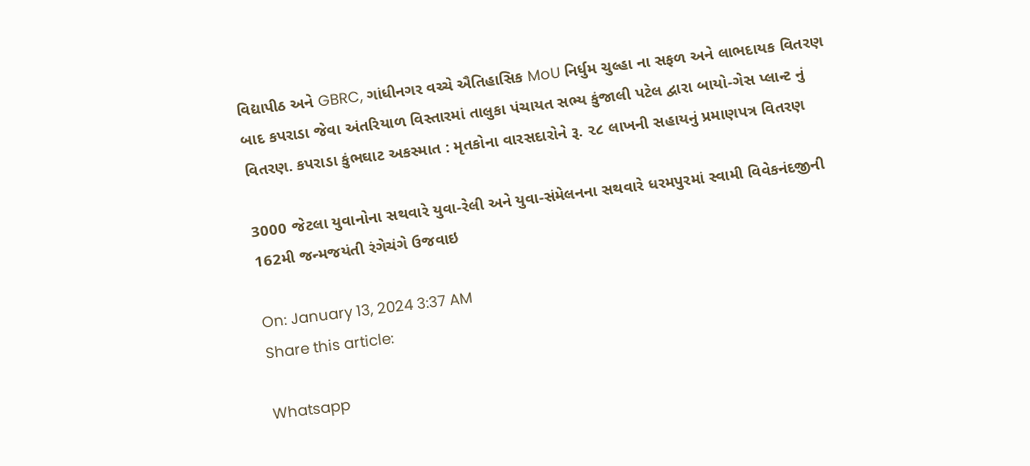વિદ્યાપીઠ અને GBRC, ગાંધીનગર વચ્ચે ઐતિહાસિક MoU નિર્ધુમ ચુલ્હા ના સફળ અને લાભદાયક વિતરણ બાદ કપરાડા જેવા અંતરિયાળ વિસ્તારમાં તાલુકા પંચાયત સભ્ય કુંજાલી પટેલ દ્વારા બાયો-ગેસ પ્લાન્ટ નું વિતરણ. કપરાડા કુંભઘાટ અકસ્માત : મૃતકોના વારસદારોને રૂ. ૨૮ લાખની સહાયનું પ્રમાણપત્ર વિતરણ

3000 જેટલા યુવાનોના સથવારે યુવા-રેલી અને યુવા-સંમેલનના સથવારે ધરમપુરમાં સ્વામી વિવેકનંદજીની 162મી જન્મજયંતી રંગેચંગે ઉજવાઇ

On: January 13, 2024 3:37 AM
Share this article:

Whatsapp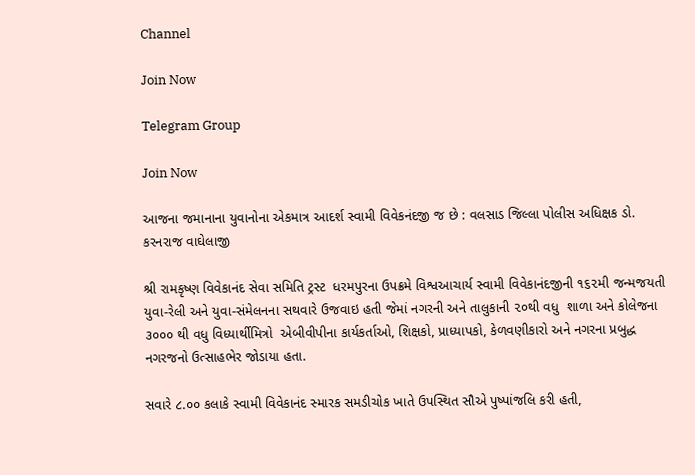Channel

Join Now

Telegram Group

Join Now

આજના જમાનાના યુવાનોના એકમાત્ર આદર્શ સ્વામી વિવેકનંદજી જ છે : વલસાડ જિલ્લા પોલીસ અધિક્ષક ડો.  કરનરાજ વાઘેલાજી

શ્રી રામકૃષ્ણ વિવેકાનંદ સેવા સમિતિ ટ્રસ્ટ  ધરમપુરના ઉપક્રમે વિશ્વઆચાર્ય સ્વામી વિવેકાનંદજીની ૧૬૨મી જન્મજયતી યુવા-રેલી અને યુવા-સંમેલનના સથવારે ઉજવાઇ હતી જેમાં નગરની અને તાલુકાની ૨૦થી વધુ  શાળા અને કોલેજના ૩૦૦૦ થી વધુ વિધ્યાર્થીમિત્રો  એબીવીપીના કાર્યકર્તાઓ, શિક્ષકો, પ્રાધ્યાપકો, કેળવણીકારો અને નગરના પ્રબુદ્ધ નગરજનો ઉત્સાહભેર જોડાયા હતા.

સવારે ૮.૦૦ કલાકે સ્વામી વિવેકાનંદ સ્મારક સમડીચોક ખાતે ઉપસ્થિત સૌએ પુષ્પાંજલિ કરી હતી,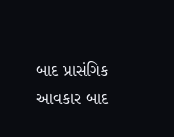બાદ પ્રાસંગિક આવકાર બાદ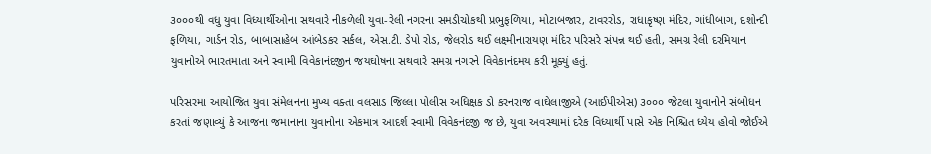૩૦૦૦થી વધુ યુવા વિધ્યાર્થીઓના સથવારે નીકળેલી યુવા-રેલી નગરના સમડીચોકથી પ્રભુફળિયા, મોટાબજાર, ટાવરરોડ, રાધાકૃષ્ણ મંદિર, ગાંધીબાગ, દશોન્દી ફળિયા, ગાર્ડન રોડ, બાબાસાહેબ આંબેડકર સર્કલ, એસ.ટી. ડેપો રોડ, જેલરોડ થઈ લક્ષ્મીનારાયણ મંદિર પરિસરે સંપન્ન થઈ હતી, સમગ્ર રેલી દરમિયાન યુવાનોએ ભારતમાતા અને સ્વામી વિવેકાનંદજીન જયઘોષના સથવારે સમગ્ર નગરને વિવેકાનંદમય કરી મૂક્યું હતું.

પરિસરમા આયોજિત યુવા સંમેલનના મુખ્ય વક્તા વલસાડ જિલ્લા પોલીસ અધિક્ષક ડો કરનરાજ વાઘેલાજીએ (આઈપીએસ) ૩૦૦૦ જેટલા યુવાનોને સંબોધન કરતાં જણાવ્યું કે આજના જમાનાના યુવાનોના એકમાત્ર આદર્શ સ્વામી વિવેકનંદજી જ છે, યુવા અવસ્થામાં દરેક વિધ્યાર્થી પાસે એક નિશ્ચિત ધ્યેય હોવો જોઈએ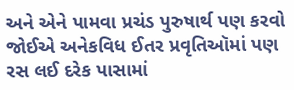અને એને પામવા પ્રચંડ પુરુષાર્થ પણ કરવો જોઈએ અનેકવિધ ઈતર પ્રવૃતિઑમાં પણ રસ લઈ દરેક પાસામાં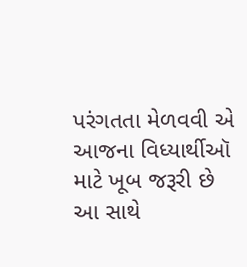પરંગતતા મેળવવી એ આજના વિધ્યાર્થીઑ માટે ખૂબ જરૂરી છે  આ સાથે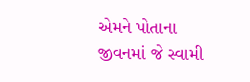એમને પોતાના જીવનમાં જે સ્વામી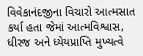વિવેકાનંદજીના વિચારો આત્મસાત કર્યા હતા જેમાં આત્મવિશ્વાસ, ધીરજ અને ધ્યેયપ્રાપ્તિ મુખ્યત્વે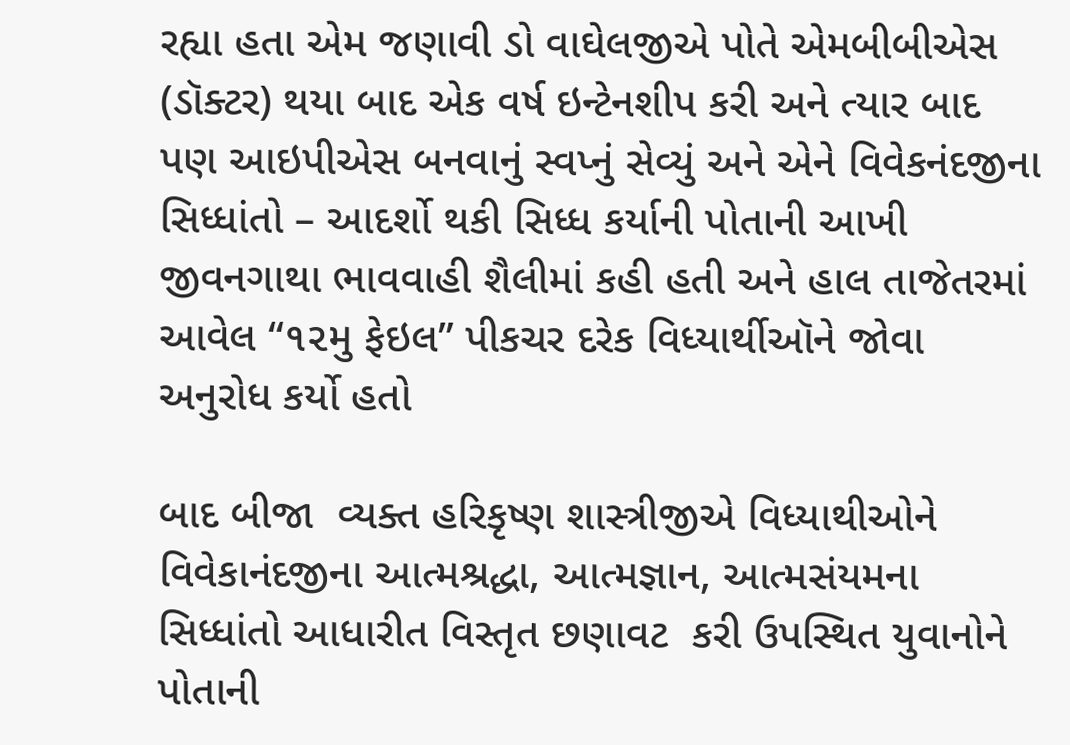રહ્યા હતા એમ જણાવી ડો વાઘેલજીએ પોતે એમબીબીએસ (ડૉક્ટર) થયા બાદ એક વર્ષ ઇન્ટેનશીપ કરી અને ત્યાર બાદ પણ આઇપીએસ બનવાનું સ્વપ્નું સેવ્યું અને એને વિવેકનંદજીના સિધ્ધાંતો – આદર્શો થકી સિધ્ધ કર્યાની પોતાની આખી જીવનગાથા ભાવવાહી શૈલીમાં કહી હતી અને હાલ તાજેતરમાં આવેલ “૧૨મુ ફેઇલ” પીકચર દરેક વિધ્યાર્થીઑને જોવા અનુરોધ કર્યો હતો

બાદ બીજા  વ્યક્ત હરિકૃષ્ણ શાસ્ત્રીજીએ વિધ્યાથીઓને વિવેકાનંદજીના આત્મશ્રદ્ધા, આત્મજ્ઞાન, આત્મસંયમના સિધ્ધાંતો આધારીત વિસ્તૃત છણાવટ  કરી ઉપસ્થિત યુવાનોને પોતાની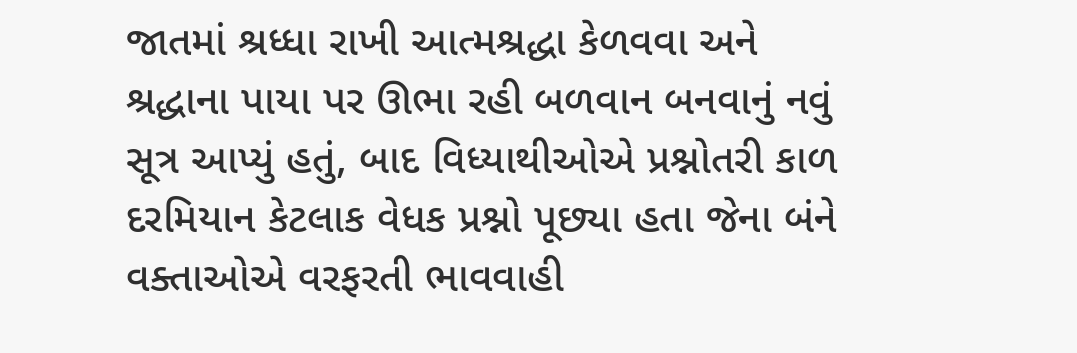જાતમાં શ્રધ્ધા રાખી આત્મશ્રદ્ધા કેળવવા અને શ્રદ્ધાના પાયા પર ઊભા રહી બળવાન બનવાનું નવું સૂત્ર આપ્યું હતું, બાદ વિધ્યાથીઓએ પ્રશ્નોતરી કાળ દરમિયાન કેટલાક વેધક પ્રશ્નો પૂછ્યા હતા જેના બંને વક્તાઓએ વરફરતી ભાવવાહી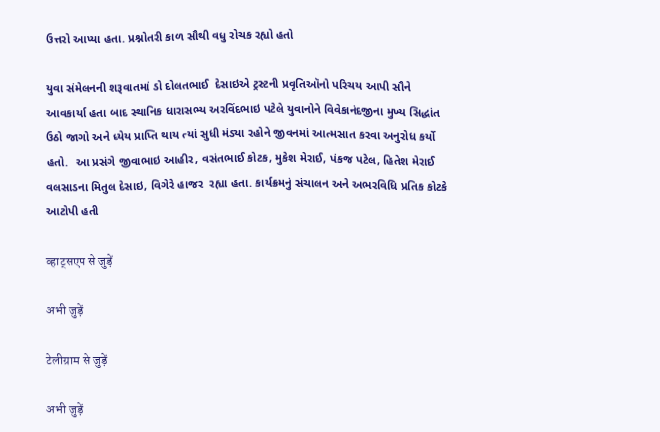ઉત્તરો આપ્યા હતા. પ્રશ્નોતરી કાળ સૌથી વધુ રોચક રહ્યો હતો

યુવા સંમેલનની શરૂવાતમાં ડો દોલતભાઈ  દેસાઇએ ટ્રસ્ટની પ્રવૃતિઑનો પરિચય આપી સૌને આવકાર્યા હતા બાદ સ્થાનિક ધારાસભ્ય અરવિંદભાઇ પટેલે યુવાનોને વિવેકાનંદજીના મુખ્ય સિદ્ધાંત ઉઠો જાગો અને ધ્યેય પ્રાપ્તિ થાય ત્યાં સુધી મંડ્યા રહોને જીવનમાં આત્મસાત કરવા અનુરોધ કર્યો હતો.  આ પ્રસંગે જીવાભાઇ આહીર, વસંતભાઈ કોટક, મુકેશ મેરાઈ, પંકજ પટેલ, હિતેશ મેરાઈ વલસાડના મિતુલ દેસાઇ, વિગેરે હાજર  રહ્યા હતા. કાર્યક્રમનું સંચાલન અને અભરવિધિ પ્રતિક કોટકે આટોપી હતી

व्हाट्सएप से जुड़ें

अभी जुड़ें

टेलीग्राम से जुड़ें

अभी जुड़ें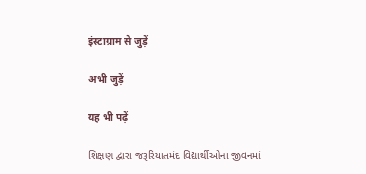इंस्टाग्राम से जुड़ें

अभी जुड़ें

यह भी पढ़ें

શિક્ષણ દ્વારા જરૂરિયાતમંદ વિદ્યાર્થીઓના જીવનમાં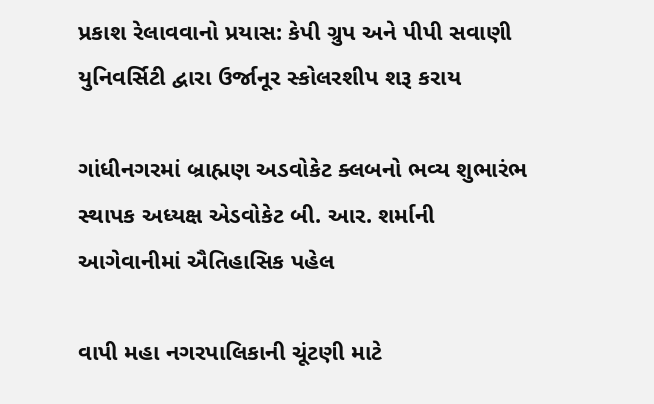પ્રકાશ રેલાવવાનો પ્રયાસ: કેપી ગ્રુપ અને પીપી સવાણી યુનિવર્સિટી દ્વારા ઉર્જાનૂર સ્કોલરશીપ શરૂ કરાય

ગાંધીનગરમાં બ્રાહ્મણ અડવોકેટ ક્લબનો ભવ્ય શુભારંભ સ્થાપક અધ્યક્ષ એડવોકેટ બી. આર. શર્માની આગેવાનીમાં ઐતિહાસિક પહેલ

વાપી મહા નગરપાલિકાની ચૂંટણી માટે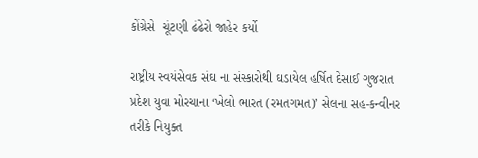કોંગ્રેસે  ચૂંટણી ઢંઢેરો જાહેર કર્યો

રાષ્ટ્રીય સ્વયંસેવક સંઘ ના સંસ્કારોથી ઘડાયેલ હર્ષિત દેસાઈ ગુજરાત પ્રદેશ યુવા મોરચાના ‘ખેલો ભારત (રમતગમત)’ સેલના સહ-કન્વીનર તરીકે નિયુક્ત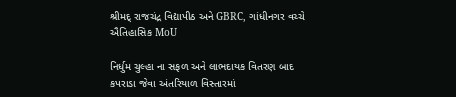શ્રીમદ્ રાજચંદ્ર વિદ્યાપીઠ અને GBRC, ગાંધીનગર વચ્ચે ઐતિહાસિક MoU

નિર્ધુમ ચુલ્હા ના સફળ અને લાભદાયક વિતરણ બાદ કપરાડા જેવા અંતરિયાળ વિસ્તારમાં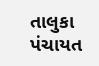તાલુકા પંચાયત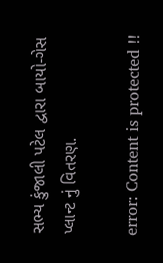સભ્ય કુંજાલી પટેલ દ્વારા બાયો-ગેસ પ્લાન્ટ નું વિતરણ.

error: Content is protected !!